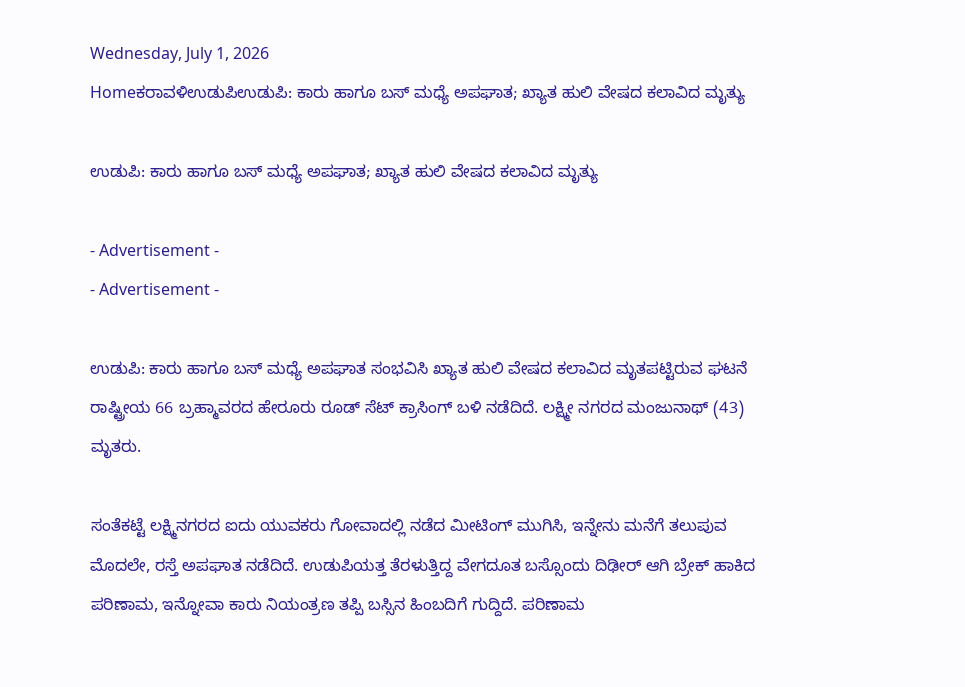Wednesday, July 1, 2026
Homeಕರಾವಳಿಉಡುಪಿಉಡುಪಿ: ಕಾರು ಹಾಗೂ ಬಸ್ ಮಧ್ಯೆ ಅಪಘಾತ; ಖ್ಯಾತ ಹುಲಿ ವೇಷದ ಕಲಾವಿದ ಮೃತ್ಯು

ಉಡುಪಿ: ಕಾರು ಹಾಗೂ ಬಸ್ ಮಧ್ಯೆ ಅಪಘಾತ; ಖ್ಯಾತ ಹುಲಿ ವೇಷದ ಕಲಾವಿದ ಮೃತ್ಯು

- Advertisement -
- Advertisement -

ಉಡುಪಿ: ಕಾರು ಹಾಗೂ ಬಸ್ ಮಧ್ಯೆ ಅಪಘಾತ ಸಂಭವಿಸಿ ಖ್ಯಾತ ಹುಲಿ ವೇಷದ ಕಲಾವಿದ ಮೃತಪಟ್ಟಿರುವ ಘಟನೆ ರಾಷ್ಟ್ರೀಯ 66 ಬ್ರಹ್ಮಾವರದ ಹೇರೂರು ರೂಡ್ ಸೆಟ್ ಕ್ರಾಸಿಂಗ್ ಬಳಿ ನಡೆದಿದೆ. ಲಕ್ಷ್ಮೀ ನಗರದ ಮಂಜುನಾಥ್ (43) ಮೃತರು.

ಸಂತೆಕಟ್ಟೆ ಲಕ್ಷ್ಮಿನಗರದ ಐದು ಯುವಕರು ಗೋವಾದಲ್ಲಿ ನಡೆದ ಮೀಟಿಂಗ್ ಮುಗಿಸಿ, ಇನ್ನೇನು ಮನೆಗೆ ತಲುಪುವ ಮೊದಲೇ, ರಸ್ತೆ ಅಪಘಾತ ನಡೆದಿದೆ. ಉಡುಪಿಯತ್ತ ತೆರಳುತ್ತಿದ್ದ ವೇಗದೂತ ಬಸ್ಸೊಂದು ದಿಢೀರ್ ಆಗಿ ಬ್ರೇಕ್ ಹಾಕಿದ ಪರಿಣಾಮ, ಇನ್ನೋವಾ ಕಾರು ನಿಯಂತ್ರಣ ತಪ್ಪಿ ಬಸ್ಸಿನ ಹಿಂಬದಿಗೆ ಗುದ್ದಿದೆ. ಪರಿಣಾಮ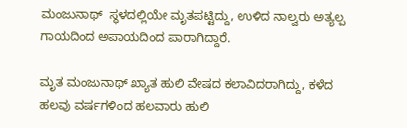ಮಂಜುನಾಥ್  ಸ್ಥಳದಲ್ಲಿಯೇ ಮೃತಪಟ್ಟಿದ್ದು, ಉಳಿದ ನಾಲ್ವರು ಅತ್ಯಲ್ಪ ಗಾಯದಿಂದ ಅಪಾಯದಿಂದ ಪಾರಾಗಿದ್ದಾರೆ.

ಮೃತ ಮಂಜುನಾಥ್ ಖ್ಯಾತ ಹುಲಿ ವೇಷದ ಕಲಾವಿದರಾಗಿದ್ದು, ಕಳೆದ ಹಲವು ವರ್ಷಗಳಿಂದ ಹಲವಾರು ಹುಲಿ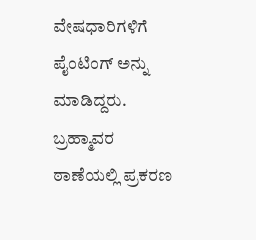ವೇಷಧಾರಿಗಳಿಗೆ ಪೈಂಟಿಂಗ್ ಅನ್ನು ಮಾಡಿದ್ದರು. ಬ್ರಹ್ಮಾವರ ಠಾಣೆಯಲ್ಲಿ ಪ್ರಕರಣ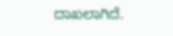ದಾಖಲಾಗಿದೆ.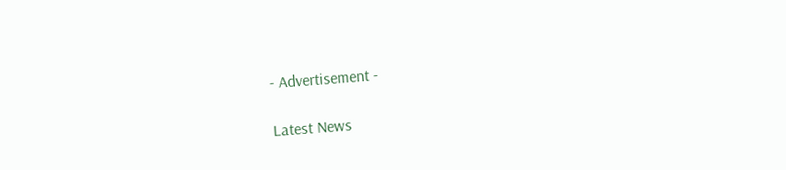- Advertisement -

Latest News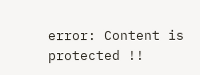error: Content is protected !!